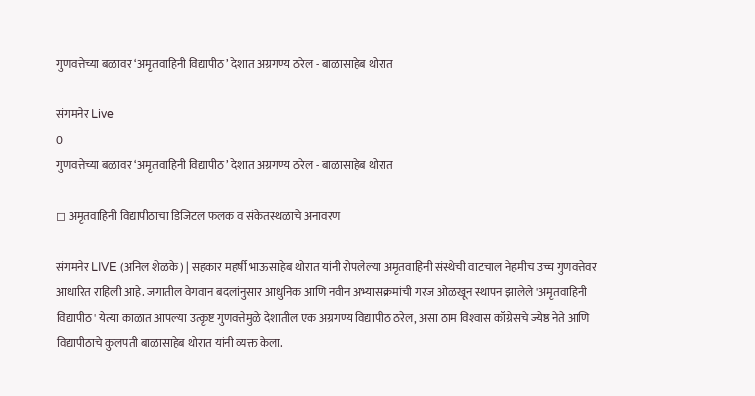गुणवत्तेच्या बळावर ‘अमृतवाहिनी विद्यापीठ’ देशात अग्रगण्य ठरेल - बाळासाहेब थोरात

संगमनेर Live
0
गुणवत्तेच्या बळावर ‘अमृतवाहिनी विद्यापीठ’ देशात अग्रगण्य ठरेल - बाळासाहेब थोरात

◻ अमृतवाहिनी विद्यापीठाचा डिजिटल फलक व संकेतस्थळाचे अनावरण

संगमनेर LIVE (अनिल शेळके) | सहकार महर्षी भाऊसाहेब थोरात यांनी रोपलेल्या अमृतवाहिनी संस्थेची वाटचाल नेहमीच उच्च गुणवत्तेवर आधारित राहिली आहे. जगातील वेगवान बदलांनुसार आधुनिक आणि नवीन अभ्यासक्रमांची गरज ओळखून स्थापन झालेले 'अमृतवाहिनी विद्यापीठ' येत्या काळात आपल्या उत्कृष्ट गुणवत्तेमुळे देशातील एक अग्रगण्य विद्यापीठ ठरेल, असा ठाम विश्‍वास कॉग्रेसचे ज्येष्ठ नेते आणि विद्यापीठाचे कुलपती बाळासाहेब थोरात यांनी व्यक्त केला.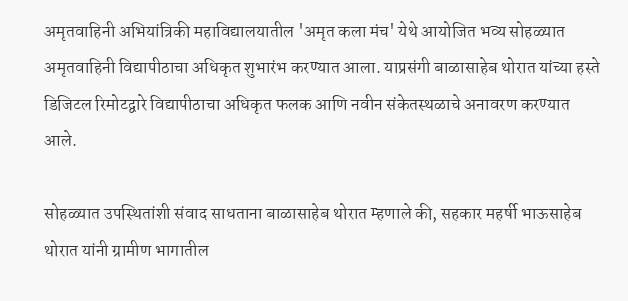अमृतवाहिनी अभियांत्रिकी महाविद्यालयातील 'अमृत कला मंच' येथे आयोजित भव्य सोहळ्यात अमृतवाहिनी विद्यापीठाचा अधिकृत शुभारंभ करण्यात आला. याप्रसंगी बाळासाहेब थोरात यांच्या हस्ते डिजिटल रिमोटद्वारे विद्यापीठाचा अधिकृत फलक आणि नवीन संकेतस्थळाचे अनावरण करण्यात आले.

सोहळ्यात उपस्थितांशी संवाद साधताना बाळासाहेब थोरात म्हणाले की, सहकार महर्षी भाऊसाहेब थोरात यांनी ग्रामीण भागातील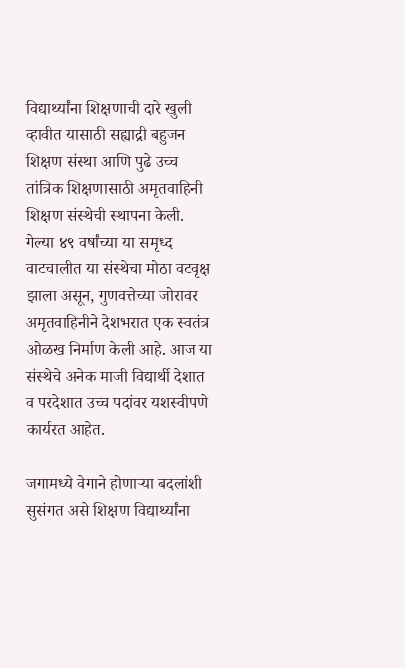विद्यार्थ्यांना शिक्षणाची दारे खुली व्हावीत यासाठी सह्याद्री बहुजन शिक्षण संस्था आणि पुढे उच्च तांत्रिक शिक्षणासाठी अमृतवाहिनी शिक्षण संस्थेची स्थापना केली. गेल्या ४९ वर्षांच्या या समृध्द वाटचालीत या संस्थेचा मोठा वटवृक्ष झाला असून, गुणवत्तेच्या जोरावर अमृतवाहिनीने देशभरात एक स्वतंत्र ओळख निर्माण केली आहे. आज या संस्थेचे अनेक माजी विद्यार्थी देशात व परदेशात उच्च पदांवर यशस्वीपणे कार्यरत आहेत.

जगामध्ये वेगाने होणाऱ्या बदलांशी सुसंगत असे शिक्षण विद्यार्थ्यांना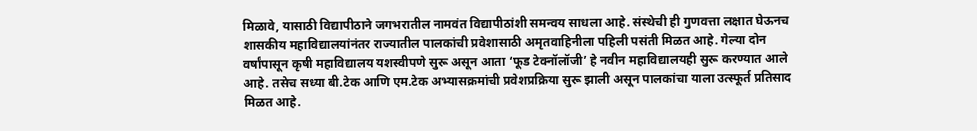मिळावे, यासाठी विद्यापीठाने जगभरातील नामवंत विद्यापीठांशी समन्वय साधला आहे. संस्थेची ही गुणवत्ता लक्षात घेऊनच शासकीय महाविद्यालयांनंतर राज्यातील पालकांची प्रवेशासाठी अमृतवाहिनीला पहिली पसंती मिळत आहे. गेल्या दोन वर्षांपासून कृषी महाविद्यालय यशस्वीपणे सुरू असून आता ‘फूड टेक्नॉलॉजी’ हे नवीन महाविद्यालयही सुरू करण्यात आले आहे. तसेच सध्या बी.टेक आणि एम.टेक अभ्यासक्रमांची प्रवेशप्रक्रिया सुरू झाली असून पालकांचा याला उत्स्फूर्त प्रतिसाद मिळत आहे.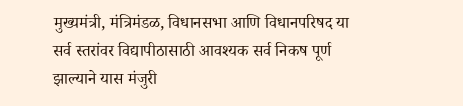मुख्यमंत्री, मंत्रिमंडळ, विधानसभा आणि विधानपरिषद या सर्व स्तरांवर विद्यापीठासाठी आवश्यक सर्व निकष पूर्ण झाल्याने यास मंजुरी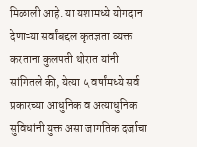मिळाली आहे. या यशामध्ये योगदान देणाऱ्या सर्वांबद्दल कृतज्ञता व्यक्त करताना कुलपती थोरात यांनी सांगितले की, येत्या ५ वर्षांमध्ये सर्व प्रकारच्या आधुनिक व अत्याधुनिक सुविधांनी युक्त असा जागतिक दर्जाचा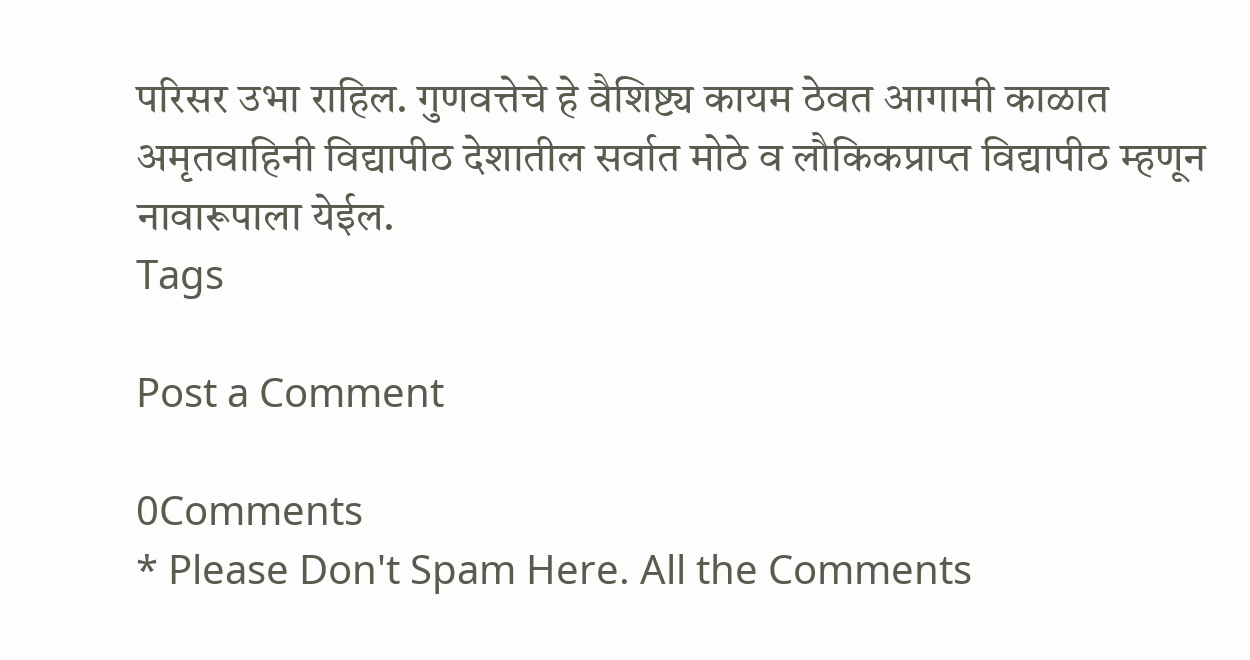परिसर उभा राहिल. गुणवत्तेचे हे वैशिष्ट्य कायम ठेवत आगामी काळात अमृतवाहिनी विद्यापीठ देशातील सर्वात मोठे व लौकिकप्राप्त विद्यापीठ म्हणून नावारूपाला येईल.
Tags

Post a Comment

0Comments
* Please Don't Spam Here. All the Comments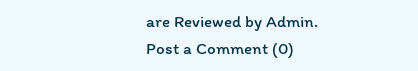are Reviewed by Admin.
Post a Comment (0)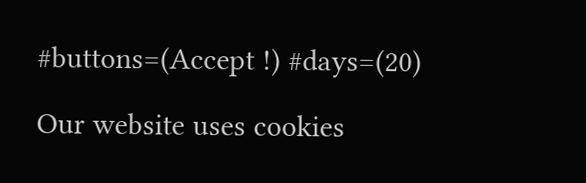#buttons=(Accept !) #days=(20)

Our website uses cookies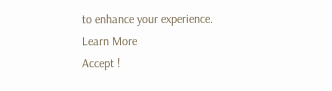to enhance your experience. Learn More
Accept !